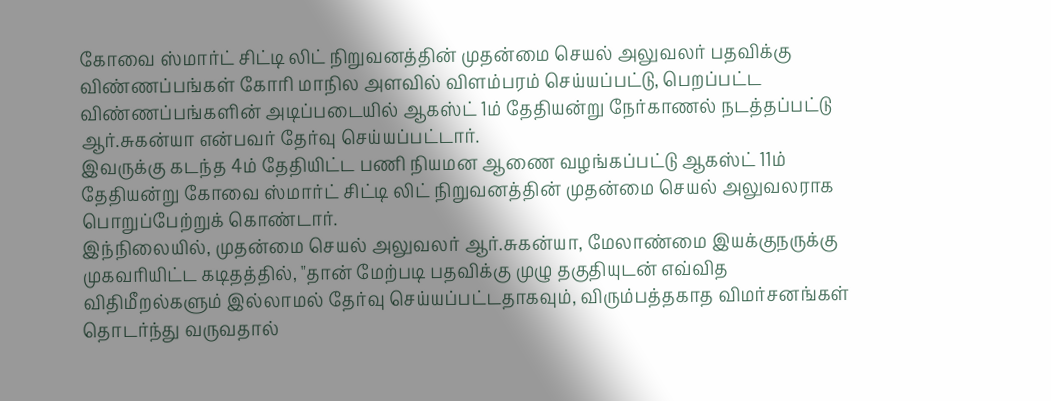கோவை ஸ்மார்ட் சிட்டி லிட் நிறுவனத்தின் முதன்மை செயல் அலுவலர் பதவிக்கு விண்ணப்பங்கள் கோரி மாநில அளவில் விளம்பரம் செய்யப்பட்டு, பெறப்பட்ட விண்ணப்பங்களின் அடிப்படையில் ஆகஸ்ட் 1ம் தேதியன்று நேர்காணல் நடத்தப்பட்டு ஆர்.சுகன்யா என்பவர் தேர்வு செய்யப்பட்டார்.
இவருக்கு கடந்த 4ம் தேதியிட்ட பணி நியமன ஆணை வழங்கப்பட்டு ஆகஸ்ட் 11ம் தேதியன்று கோவை ஸ்மார்ட் சிட்டி லிட் நிறுவனத்தின் முதன்மை செயல் அலுவலராக பொறுப்பேற்றுக் கொண்டார்.
இந்நிலையில், முதன்மை செயல் அலுவலர் ஆர்.சுகன்யா, மேலாண்மை இயக்குநருக்கு முகவரியிட்ட கடிதத்தில், "தான் மேற்படி பதவிக்கு முழு தகுதியுடன் எவ்வித விதிமீறல்களும் இல்லாமல் தேர்வு செய்யப்பட்டதாகவும், விரும்பத்தகாத விமர்சனங்கள் தொடர்ந்து வருவதால்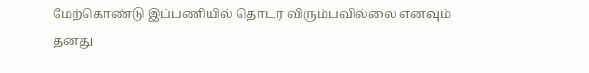மேற்கொண்டு இப்பணியில் தொடர விரும்பவில்லை எனவும் தனது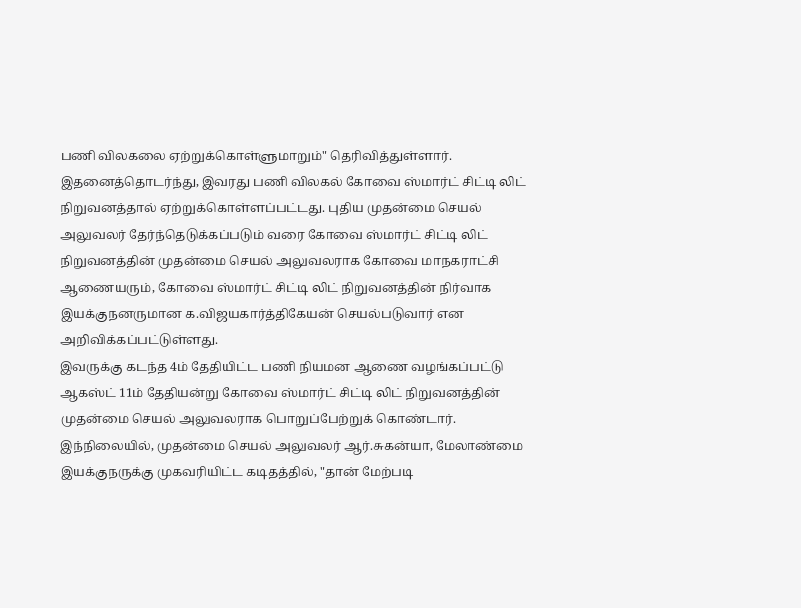பணி விலகலை ஏற்றுக்கொள்ளுமாறும்" தெரிவித்துள்ளார்.
இதனைத்தொடர்ந்து, இவரது பணி விலகல் கோவை ஸ்மார்ட் சிட்டி லிட் நிறுவனத்தால் ஏற்றுக்கொள்ளப்பட்டது. புதிய முதன்மை செயல் அலுவலர் தேர்ந்தெடுக்கப்படும் வரை கோவை ஸ்மார்ட் சிட்டி லிட் நிறுவனத்தின் முதன்மை செயல் அலுவலராக கோவை மாநகராட்சி ஆணையரும், கோவை ஸ்மார்ட் சிட்டி லிட் நிறுவனத்தின் நிர்வாக இயக்குநனருமான க.விஜயகார்த்திகேயன் செயல்படுவார் என அறிவிக்கப்பட்டுள்ளது.
இவருக்கு கடந்த 4ம் தேதியிட்ட பணி நியமன ஆணை வழங்கப்பட்டு ஆகஸ்ட் 11ம் தேதியன்று கோவை ஸ்மார்ட் சிட்டி லிட் நிறுவனத்தின் முதன்மை செயல் அலுவலராக பொறுப்பேற்றுக் கொண்டார்.
இந்நிலையில், முதன்மை செயல் அலுவலர் ஆர்.சுகன்யா, மேலாண்மை இயக்குநருக்கு முகவரியிட்ட கடிதத்தில், "தான் மேற்படி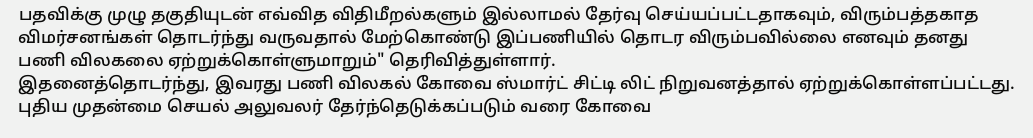பதவிக்கு முழு தகுதியுடன் எவ்வித விதிமீறல்களும் இல்லாமல் தேர்வு செய்யப்பட்டதாகவும், விரும்பத்தகாத விமர்சனங்கள் தொடர்ந்து வருவதால் மேற்கொண்டு இப்பணியில் தொடர விரும்பவில்லை எனவும் தனது பணி விலகலை ஏற்றுக்கொள்ளுமாறும்" தெரிவித்துள்ளார்.
இதனைத்தொடர்ந்து, இவரது பணி விலகல் கோவை ஸ்மார்ட் சிட்டி லிட் நிறுவனத்தால் ஏற்றுக்கொள்ளப்பட்டது. புதிய முதன்மை செயல் அலுவலர் தேர்ந்தெடுக்கப்படும் வரை கோவை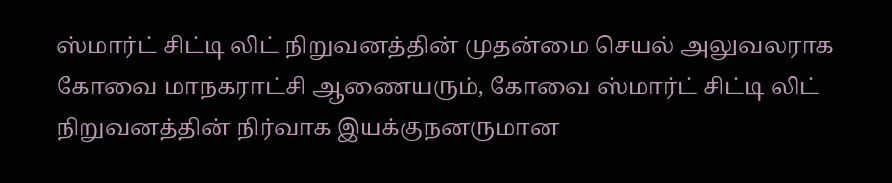ஸ்மார்ட் சிட்டி லிட் நிறுவனத்தின் முதன்மை செயல் அலுவலராக கோவை மாநகராட்சி ஆணையரும், கோவை ஸ்மார்ட் சிட்டி லிட் நிறுவனத்தின் நிர்வாக இயக்குநனருமான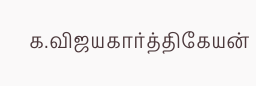க.விஜயகார்த்திகேயன்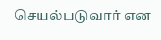செயல்படுவார் என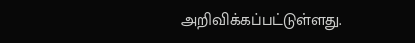அறிவிக்கப்பட்டுள்ளது.